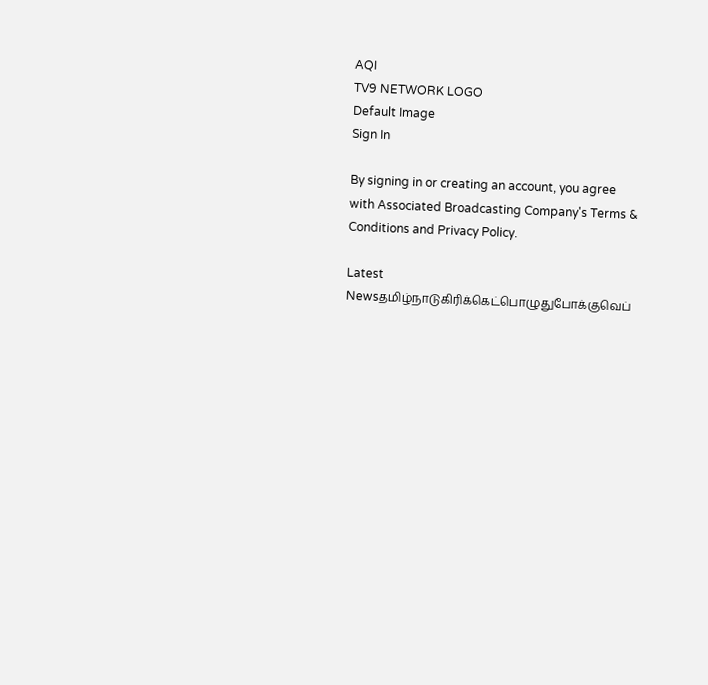AQI
TV9 NETWORK LOGO
Default Image
Sign In

By signing in or creating an account, you agree with Associated Broadcasting Company's Terms & Conditions and Privacy Policy.

Latest Newsதமிழ்நாடுகிரிக்கெட்பொழுதுபோக்குவெப்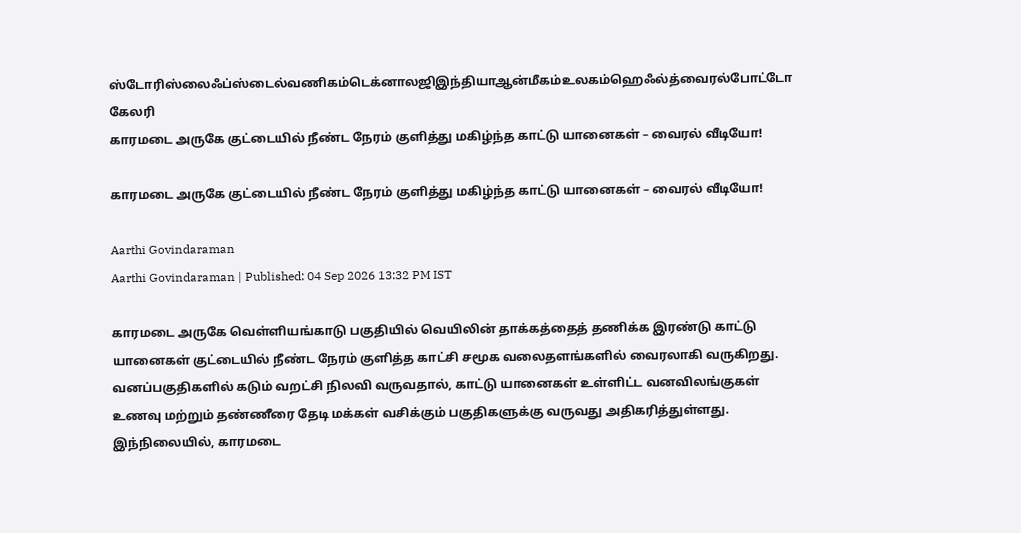ஸ்டோரிஸ்லைஃப்ஸ்டைல்வணிகம்டெக்னாலஜிஇந்தியாஆன்மீகம்உலகம்ஹெஃல்த்வைரல்போட்டோ கேலரி
காரமடை அருகே குட்டையில் நீண்ட நேரம் குளித்து மகிழ்ந்த காட்டு யானைகள் – வைரல் வீடியோ!

காரமடை அருகே குட்டையில் நீண்ட நேரம் குளித்து மகிழ்ந்த காட்டு யானைகள் – வைரல் வீடியோ!

Aarthi Govindaraman
Aarthi Govindaraman | Published: 04 Sep 2026 13:32 PM IST

காரமடை அருகே வெள்ளியங்காடு பகுதியில் வெயிலின் தாக்கத்தைத் தணிக்க இரண்டு காட்டு யானைகள் குட்டையில் நீண்ட நேரம் குளித்த காட்சி சமூக வலைதளங்களில் வைரலாகி வருகிறது. வனப்பகுதிகளில் கடும் வறட்சி நிலவி வருவதால், காட்டு யானைகள் உள்ளிட்ட வனவிலங்குகள் உணவு மற்றும் தண்ணீரை தேடி மக்கள் வசிக்கும் பகுதிகளுக்கு வருவது அதிகரித்துள்ளது. இந்நிலையில், காரமடை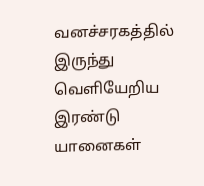வனச்சரகத்தில் இருந்து வெளியேறிய இரண்டு யானைகள்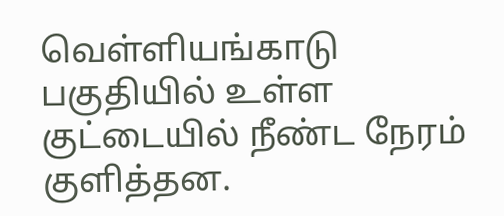வெள்ளியங்காடு பகுதியில் உள்ள குட்டையில் நீண்ட நேரம் குளித்தன.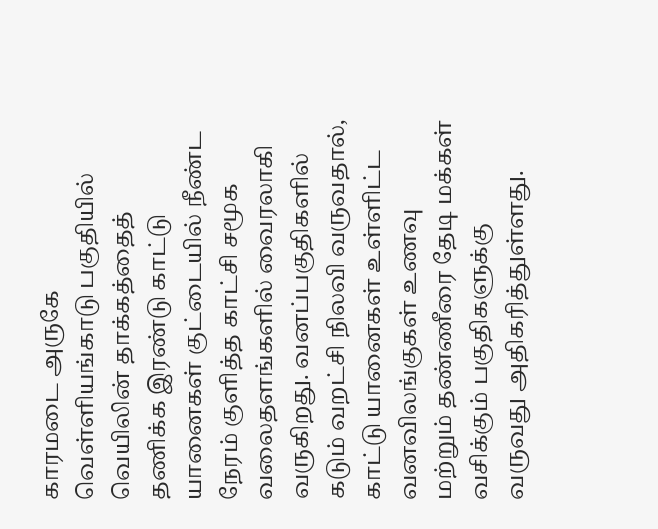காரமடை அருகே வெள்ளியங்காடு பகுதியில் வெயிலின் தாக்கத்தைத் தணிக்க இரண்டு காட்டு யானைகள் குட்டையில் நீண்ட நேரம் குளித்த காட்சி சமூக வலைதளங்களில் வைரலாகி வருகிறது. வனப்பகுதிகளில் கடும் வறட்சி நிலவி வருவதால், காட்டு யானைகள் உள்ளிட்ட வனவிலங்குகள் உணவு மற்றும் தண்ணீரை தேடி மக்கள் வசிக்கும் பகுதிகளுக்கு வருவது அதிகரித்துள்ளது.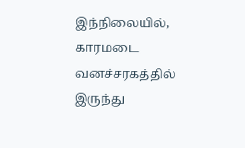இந்நிலையில், காரமடை வனச்சரகத்தில் இருந்து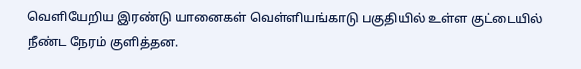வெளியேறிய இரண்டு யானைகள் வெள்ளியங்காடு பகுதியில் உள்ள குட்டையில் நீண்ட நேரம் குளித்தன.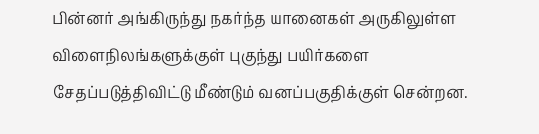பின்னர் அங்கிருந்து நகர்ந்த யானைகள் அருகிலுள்ள விளைநிலங்களுக்குள் புகுந்து பயிர்களை சேதப்படுத்திவிட்டு மீண்டும் வனப்பகுதிக்குள் சென்றன.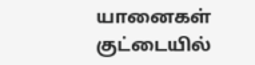யானைகள் குட்டையில்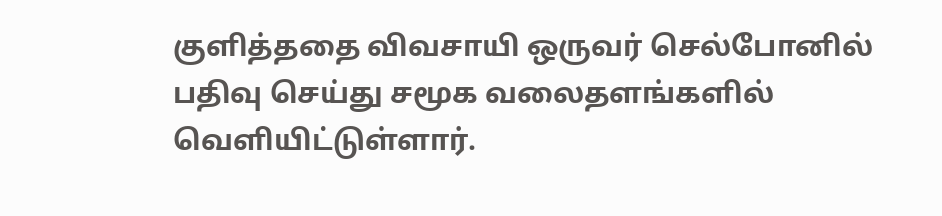குளித்ததை விவசாயி ஒருவர் செல்போனில் பதிவு செய்து சமூக வலைதளங்களில் வெளியிட்டுள்ளார்.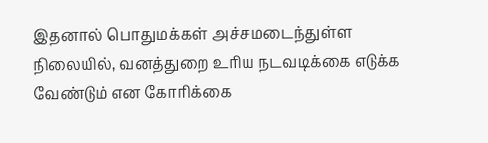இதனால் பொதுமக்கள் அச்சமடைந்துள்ள நிலையில், வனத்துறை உரிய நடவடிக்கை எடுக்க வேண்டும் என கோரிக்கை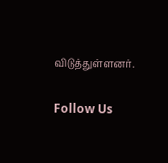விடுத்துள்ளனர்.

Follow Us